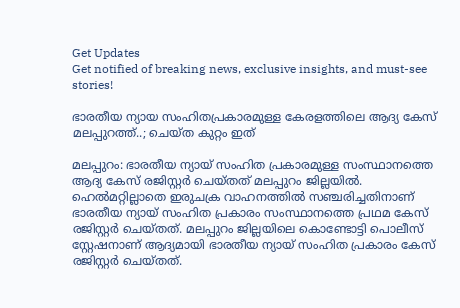Get Updates
Get notified of breaking news, exclusive insights, and must-see stories!

ഭാരതീയ ന്യായ സംഹിതപ്രകാരമുള്ള കേരളത്തിലെ ആദ്യ കേസ് മലപ്പുറത്ത്..; ചെയ്ത കുറ്റം ഇത്

മലപ്പുറം: ഭാരതീയ ന്യായ് സംഹിത പ്രകാരമുള്ള സംസ്ഥാനത്തെ ആദ്യ കേസ് രജിസ്റ്റര്‍ ചെയ്തത് മലപ്പുറം ജില്ലയില്‍. ഹെല്‍മറ്റില്ലാതെ ഇരുചക്ര വാഹനത്തില്‍ സഞ്ചരിച്ചതിനാണ് ഭാരതീയ ന്യായ് സംഹിത പ്രകാരം സംസ്ഥാനത്തെ പ്രഥമ കേസ് രജിസ്റ്റര്‍ ചെയ്തത്. മലപ്പുറം ജില്ലയിലെ കൊണ്ടോട്ടി പൊലീസ് സ്റ്റേഷനാണ് ആദ്യമായി ഭാരതീയ ന്യായ് സംഹിത പ്രകാരം കേസ് രജിസ്റ്റര്‍ ചെയ്തത്.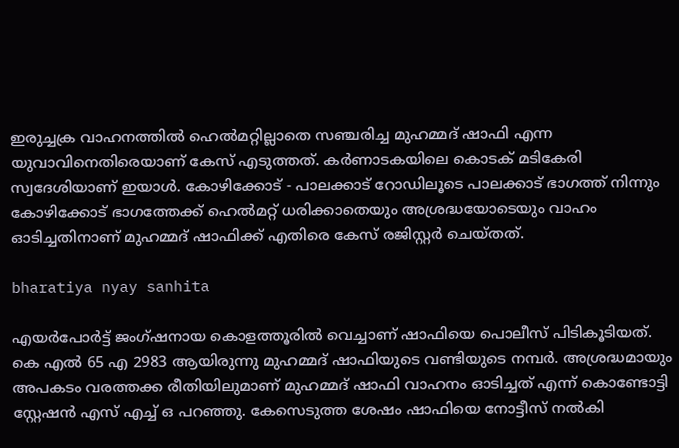ഇരുച്ചക്ര വാഹനത്തില്‍ ഹെല്‍മറ്റില്ലാതെ സഞ്ചരിച്ച മുഹമ്മദ് ഷാഫി എന്ന യുവാവിനെതിരെയാണ് കേസ് എടുത്തത്. കര്‍ണാടകയിലെ കൊടക് മടികേരി സ്വദേശിയാണ് ഇയാള്‍. കോഴിക്കോട് - പാലക്കാട് റോഡിലൂടെ പാലക്കാട് ഭാഗത്ത് നിന്നും കോഴിക്കോട് ഭാഗത്തേക്ക് ഹെല്‍മറ്റ് ധരിക്കാതെയും അശ്രദ്ധയോടെയും വാഹം ഓടിച്ചതിനാണ് മുഹമ്മദ് ഷാഫിക്ക് എതിരെ കേസ് രജിസ്റ്റര്‍ ചെയ്തത്.

bharatiya nyay sanhita

എയര്‍പോര്‍ട്ട് ജംഗ്ഷനായ കൊളത്തൂരില്‍ വെച്ചാണ് ഷാഫിയെ പൊലീസ് പിടികൂടിയത്. കെ എല്‍ 65 എ 2983 ആയിരുന്നു മുഹമ്മദ് ഷാഫിയുടെ വണ്ടിയുടെ നമ്പര്‍. അശ്രദ്ധമായും അപകടം വരത്തക്ക രീതിയിലുമാണ് മുഹമ്മദ് ഷാഫി വാഹനം ഓടിച്ചത് എന്ന് കൊണ്ടോട്ടി സ്റ്റേഷന്‍ എസ് എച്ച് ഒ പറഞ്ഞു. കേസെടുത്ത ശേഷം ഷാഫിയെ നോട്ടീസ് നല്‍കി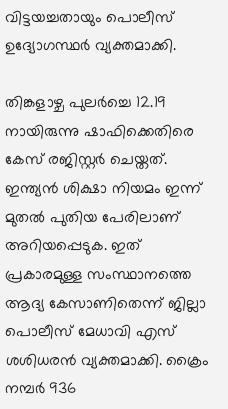വിട്ടയച്ചതായും പൊലീസ് ഉദ്യോഗസ്ഥര്‍ വ്യക്തമാക്കി.

തിങ്കളാഴ്ച പുലര്‍ച്ചെ 12.19 നായിരുന്നു ഷാഫിക്കെതിരെ കേസ് രജിസ്റ്റര്‍ ചെയ്തത്. ഇന്ത്യന്‍ ശിക്ഷാ നിയമം ഇന്ന് മുതല്‍ പുതിയ പേരിലാണ് അറിയപ്പെടുക. ഇത് പ്രകാരമുള്ള സംസ്ഥാനത്തെ ആദ്യ കേസാണിതെന്ന് ജില്ലാ പൊലീസ് മേധാവി എസ് ശശിധരന്‍ വ്യക്തമാക്കി. ക്രൈം നമ്പര്‍ 936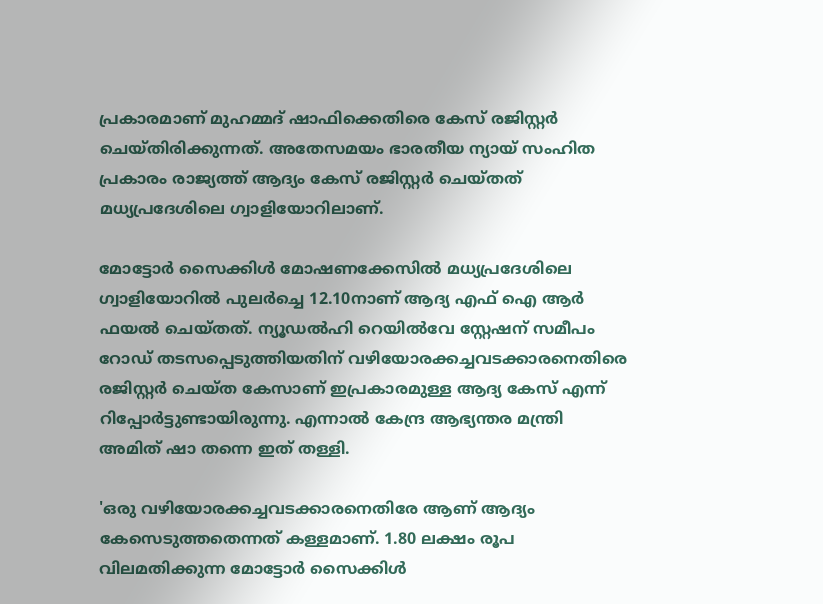പ്രകാരമാണ് മുഹമ്മദ് ഷാഫിക്കെതിരെ കേസ് രജിസ്റ്റര്‍ ചെയ്തിരിക്കുന്നത്. അതേസമയം ഭാരതീയ ന്യായ് സംഹിത പ്രകാരം രാജ്യത്ത് ആദ്യം കേസ് രജിസ്റ്റര്‍ ചെയ്തത് മധ്യപ്രദേശിലെ ഗ്വാളിയോറിലാണ്.

മോട്ടോര്‍ സൈക്കിള്‍ മോഷണക്കേസില്‍ മധ്യപ്രദേശിലെ ഗ്വാളിയോറില്‍ പുലര്‍ച്ചെ 12.10നാണ് ആദ്യ എഫ്‌ ഐ ആര്‍ ഫയല്‍ ചെയ്തത്. ന്യൂഡല്‍ഹി റെയില്‍വേ സ്റ്റേഷന് സമീപം റോഡ് തടസപ്പെടുത്തിയതിന് വഴിയോരക്കച്ചവടക്കാരനെതിരെ രജിസ്റ്റര്‍ ചെയ്ത കേസാണ് ഇപ്രകാരമുള്ള ആദ്യ കേസ് എന്ന് റിപ്പോര്‍ട്ടുണ്ടായിരുന്നു. എന്നാല്‍ കേന്ദ്ര ആഭ്യന്തര മന്ത്രി അമിത് ഷാ തന്നെ ഇത് തള്ളി.

'ഒരു വഴിയോരക്കച്ചവടക്കാരനെതിരേ ആണ് ആദ്യം കേസെടുത്തതെന്നത് കള്ളമാണ്. 1.80 ലക്ഷം രൂപ വിലമതിക്കുന്ന മോട്ടോര്‍ സൈക്കിള്‍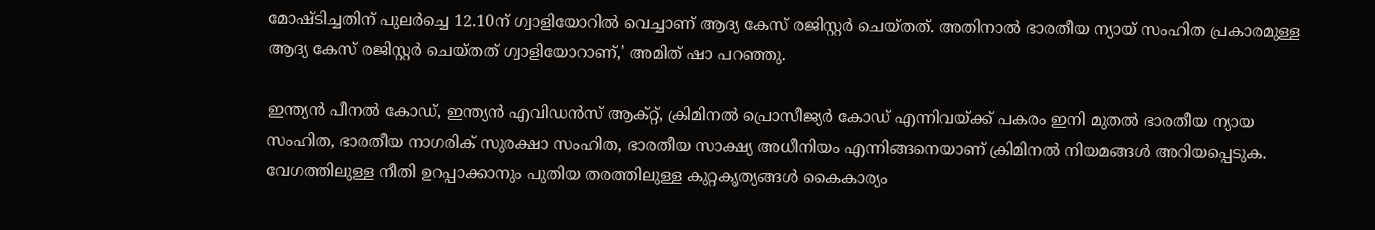മോഷ്ടിച്ചതിന് പുലര്‍ച്ചെ 12.10ന് ഗ്വാളിയോറില്‍ വെച്ചാണ് ആദ്യ കേസ് രജിസ്റ്റര്‍ ചെയ്തത്. അതിനാല്‍ ഭാരതീയ ന്യായ് സംഹിത പ്രകാരമുള്ള ആദ്യ കേസ് രജിസ്റ്റര്‍ ചെയ്തത് ഗ്വാളിയോറാണ്,' അമിത് ഷാ പറഞ്ഞു.

ഇന്ത്യന്‍ പീനല്‍ കോഡ്, ഇന്ത്യന്‍ എവിഡന്‍സ് ആക്റ്റ്, ക്രിമിനല്‍ പ്രൊസീജ്യര്‍ കോഡ് എന്നിവയ്ക്ക് പകരം ഇനി മുതല്‍ ഭാരതീയ ന്യായ സംഹിത, ഭാരതീയ നാഗരിക് സുരക്ഷാ സംഹിത, ഭാരതീയ സാക്ഷ്യ അധീനിയം എന്നിങ്ങനെയാണ് ക്രിമിനല്‍ നിയമങ്ങള്‍ അറിയപ്പെടുക. വേഗത്തിലുള്ള നീതി ഉറപ്പാക്കാനും പുതിയ തരത്തിലുള്ള കുറ്റകൃത്യങ്ങള്‍ കൈകാര്യം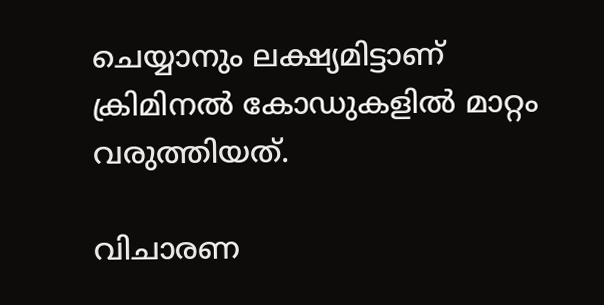ചെയ്യാനും ലക്ഷ്യമിട്ടാണ് ക്രിമിനല്‍ കോഡുകളില്‍ മാറ്റം വരുത്തിയത്.

വിചാരണ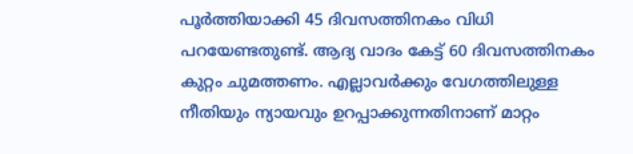പൂര്‍ത്തിയാക്കി 45 ദിവസത്തിനകം വിധി പറയേണ്ടതുണ്ട്. ആദ്യ വാദം കേട്ട് 60 ദിവസത്തിനകം കുറ്റം ചുമത്തണം. എല്ലാവര്‍ക്കും വേഗത്തിലുള്ള നീതിയും ന്യായവും ഉറപ്പാക്കുന്നതിനാണ് മാറ്റം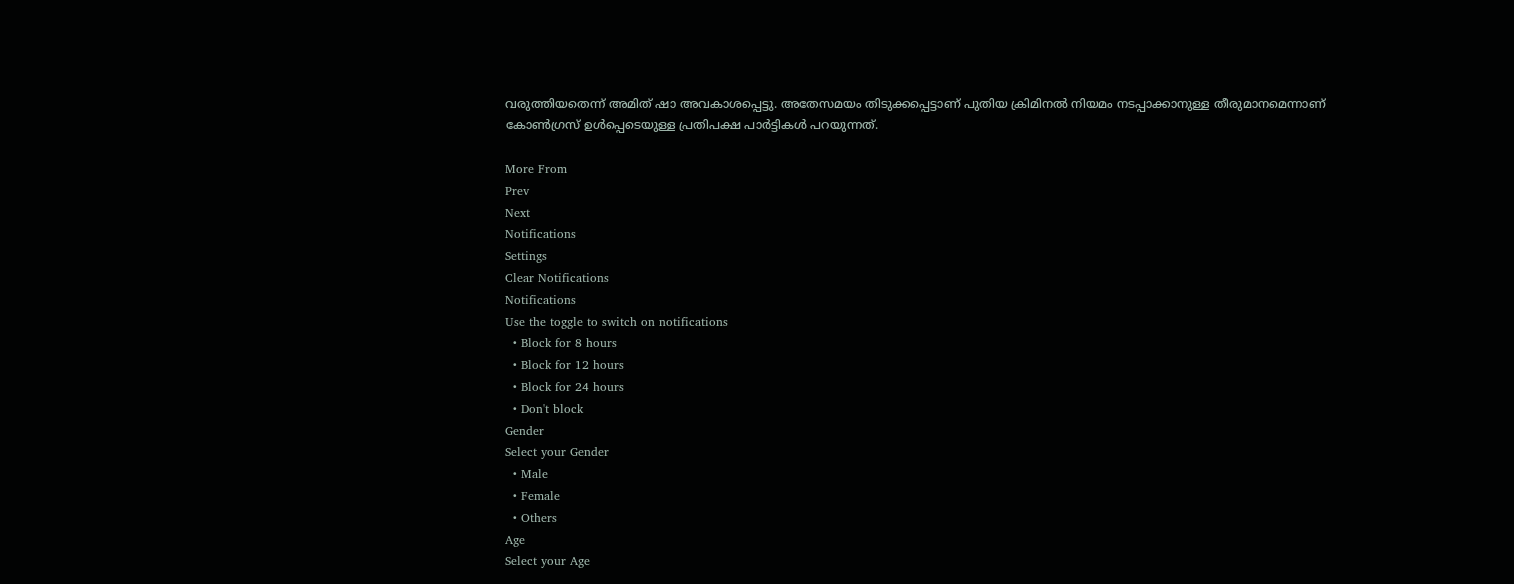വരുത്തിയതെന്ന് അമിത് ഷാ അവകാശപ്പെട്ടു. അതേസമയം തിടുക്കപ്പെട്ടാണ് പുതിയ ക്രിമിനല്‍ നിയമം നടപ്പാക്കാനുള്ള തീരുമാനമെന്നാണ് കോണ്‍ഗ്രസ് ഉള്‍പ്പെടെയുള്ള പ്രതിപക്ഷ പാര്‍ട്ടികള്‍ പറയുന്നത്.

More From
Prev
Next
Notifications
Settings
Clear Notifications
Notifications
Use the toggle to switch on notifications
  • Block for 8 hours
  • Block for 12 hours
  • Block for 24 hours
  • Don't block
Gender
Select your Gender
  • Male
  • Female
  • Others
Age
Select your Age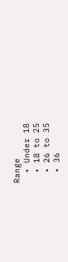Range
  • Under 18
  • 18 to 25
  • 26 to 35
  • 36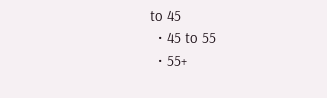to 45
  • 45 to 55
  • 55+